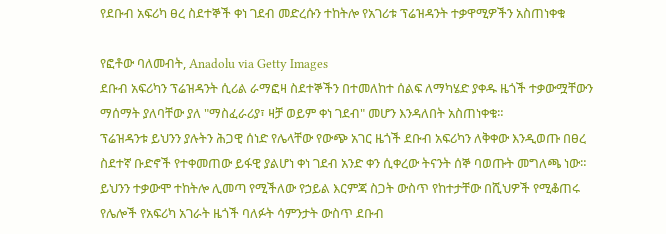የደቡብ አፍሪካ ፀረ ስደተኞች ቀነ ገደብ መድረሱን ተከትሎ የአገሪቱ ፕሬዝዳንት ተቃዋሚዎችን አስጠነቀቁ

የፎቶው ባለመብት, Anadolu via Getty Images
ደቡብ አፍሪካን ፕሬዝዳንት ሲሪል ራማፎዛ ስደተኞችን በተመለከተ ሰልፍ ለማካሄድ ያቀዱ ዜጎች ተቃውሟቸውን ማሰማት ያለባቸው ያለ "ማስፈራሪያ፣ ዛቻ ወይም ቀነ ገደብ" መሆን እንዳለበት አስጠነቀቁ።
ፕሬዝዳንቱ ይህንን ያሉትን ሕጋዊ ሰነድ የሌላቸው የውጭ አገር ዜጎች ደቡብ አፍሪካን ለቅቀው እንዲወጡ በፀረ ስደተኛ ቡድኖች የተቀመጠው ይፋዊ ያልሆነ ቀነ ገደብ አንድ ቀን ሲቀረው ትናንት ሰኞ ባወጡት መግለጫ ነው።
ይህንን ተቃውሞ ተከትሎ ሊመጣ የሚችለው የኃይል እርምጃ ስጋት ውስጥ የከተታቸው በሺህዎች የሚቆጠሩ የሌሎች የአፍሪካ አገራት ዜጎች ባለፉት ሳምንታት ውስጥ ደቡብ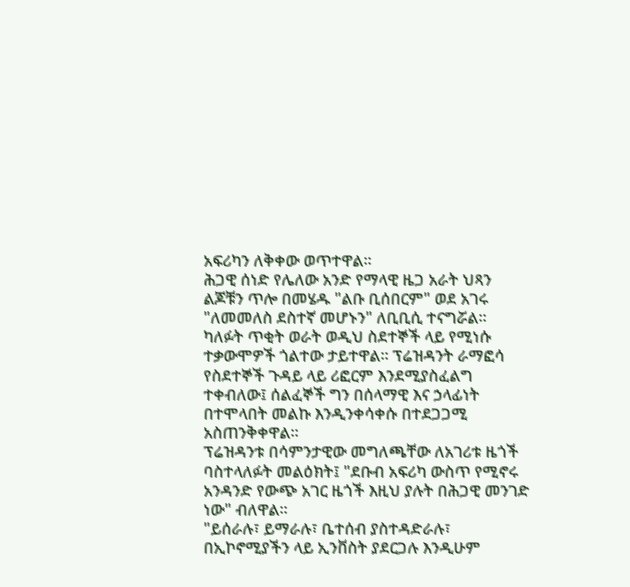አፍሪካን ለቅቀው ወጥተዋል።
ሕጋዊ ሰነድ የሌለው አንድ የማላዊ ዜጋ አራት ህጻን ልጆቹን ጥሎ በመሄዱ "ልቡ ቢሰበርም" ወደ አገሩ "ለመመለስ ደስተኛ መሆኑን" ለቢቢሲ ተናግሯል።
ካለፉት ጥቂት ወራት ወዲህ ስደተኞች ላይ የሚነሱ ተቃውሞዎች ጎልተው ታይተዋል። ፕሬዝዳንት ራማፎሳ የስደተኞች ጉዳይ ላይ ሪፎርም እንደሚያስፈልግ ተቀብለው፤ ሰልፈኞች ግን በሰላማዊ እና ኃላፊነት በተሞላበት መልኩ እንዲንቀሳቀሱ በተደጋጋሚ አስጠንቅቀዋል።
ፕሬዝዳንቱ በሳምንታዊው መግለጫቸው ለአገሪቱ ዜጎች ባስተላለፉት መልዕክት፤ "ደቡብ አፍሪካ ውስጥ የሚኖሩ አንዳንድ የውጭ አገር ዜጎች እዚህ ያሉት በሕጋዊ መንገድ ነው" ብለዋል።
"ይሰራሉ፣ ይማራሉ፣ ቤተሰብ ያስተዳድራሉ፣ በኢኮኖሚያችን ላይ ኢንቨስት ያደርጋሉ እንዲሁም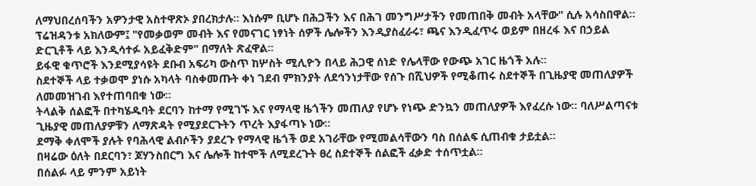ለማህበረሰባችን አዎንታዊ አስተዋጽኦ ያበረክታሉ። እነሱም ቢሆኑ በሕጋችን እና በሕገ መንግሥታችን የመጠበቅ መብት አላቸው" ሲሉ አሳስበዋል።
ፕሬዝዳንቱ አክለውም፤ "የመቃወም መብት እና የመናገር ነፃነት ሰዎች ሌሎችን እንዲያስፈራሩ፣ ጫና እንዲፈጥሩ ወይም በዘረፋ እና በኃይል ድርጊቶች ላይ እንዲሳተፉ አይፈቅድም" በማለት ጽፈዋል።
ይፋዊ ቁጥሮች እንደሚያሳዩት ደቡብ አፍሪካ ውስጥ ከሦስት ሚሊዮን በላይ ሕጋዊ ሰነድ የሌላቸው የውጭ አገር ዜጎች አሉ።
ስደተኞች ላይ ተቃወሞ ያነሱ አካላት ባስቀመጡት ቀነ ገደብ ምክንያት ለደኅንነታቸው የሰጉ በሺህዎች የሚቆጠሩ ስደተኞች በጊዜያዊ መጠለያዎች ለመመዝገብ እየተጠባበቁ ነው።
ትላልቅ ሰልፎች በተካሄዱባት ደርባን ከተማ የሚገኙ እና የማላዊ ዜጎችን መጠለያ የሆኑ የነጭ ድንኳን መጠለያዎች እየፈረሱ ነው። ባለሥልጣናቱ ጊዜያዊ መጠለያዎቹን ለማጽዳት የሚያደርጉትን ጥረት እያፋጣኑ ነው።
ደማቅ ቀለሞች ያሉት የባሕላዊ ልብሶችን ያደረጉ የማላዊ ዜጎች ወደ አገራቸው የሚመልሳቸውን ባስ በሰልፍ ሲጠብቁ ታይቷል።
በዛሬው ዕለት በደርባን፣ ጆሃንስበርግ እና ሌሎች ከተሞች ለሚደረጉት ፀረ ስደተኞች ሰልፎች ፈቃድ ተሰጥቷል።
በሰልፉ ላይ ምንም አይነት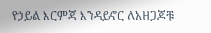የኃይል እርምጃ እንዳይኖር ለአዘጋጆቹ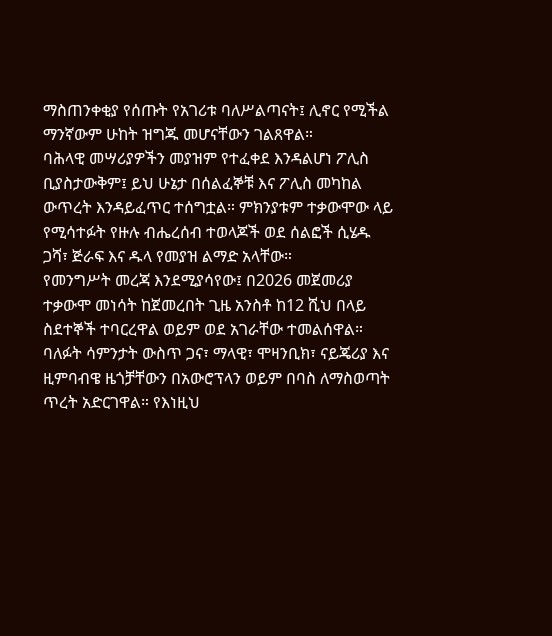ማስጠንቀቂያ የሰጡት የአገሪቱ ባለሥልጣናት፤ ሊኖር የሚችል ማንኛውም ሁከት ዝግጁ መሆናቸውን ገልጸዋል።
ባሕላዊ መሣሪያዎችን መያዝም የተፈቀደ እንዳልሆነ ፖሊስ ቢያስታውቅም፤ ይህ ሁኔታ በሰልፈኞቹ እና ፖሊስ መካከል ውጥረት እንዳይፈጥር ተሰግቷል። ምክንያቱም ተቃውሞው ላይ የሚሳተፉት የዙሉ ብሔረሰብ ተወላጆች ወደ ሰልፎች ሲሄዱ ጋሻ፣ ጅራፍ እና ዱላ የመያዝ ልማድ አላቸው።
የመንግሥት መረጃ እንደሚያሳየው፤ በ2026 መጀመሪያ ተቃውሞ መነሳት ከጀመረበት ጊዜ አንስቶ ከ12 ሺህ በላይ ስደተኞች ተባርረዋል ወይም ወደ አገራቸው ተመልሰዋል።
ባለፉት ሳምንታት ውስጥ ጋና፣ ማላዊ፣ ሞዛንቢክ፣ ናይጄሪያ እና ዚምባብዌ ዜጎቻቸውን በአውሮፕላን ወይም በባስ ለማስወጣት ጥረት አድርገዋል። የእነዚህ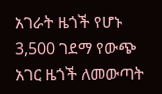አገራት ዜጎች የሆኑ 3,500 ገደማ የውጭ አገር ዜጎች ለመውጣት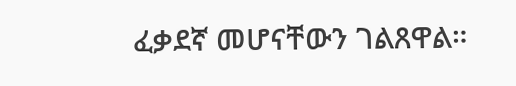ፈቃደኛ መሆናቸውን ገልጸዋል።